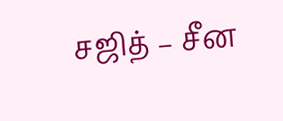சஜித் – சீன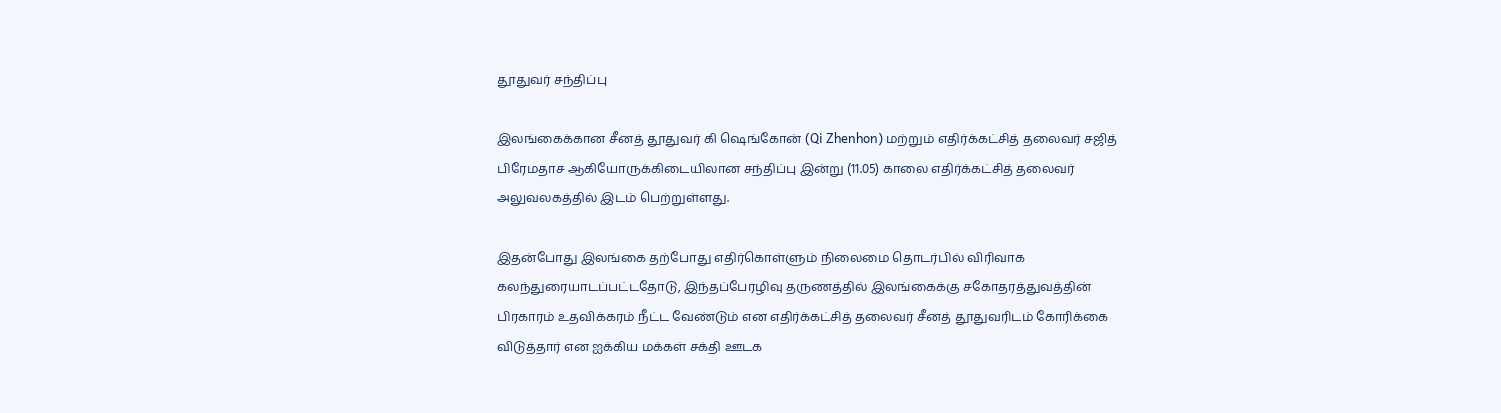தூதுவர் சந்திப்பு

இலங்கைக்கான சீனத் தூதுவர் கி ஷெங்கோன் (Qi Zhenhon) மற்றும் எதிர்க்கட்சித் தலைவர் சஜித் பிரேமதாச ஆகியோருக்கிடையிலான சந்திப்பு இன்று (11.05) காலை எதிர்க்கட்சித் தலைவர் அலுவலகத்தில் இடம் பெற்றுள்ளது.

இதன்போது இலங்கை தற்போது எதிர்கொள்ளும் நிலைமை தொடர்பில் விரிவாக கலந்துரையாடப்பட்டதோடு, இந்தப்பேரழிவு தருணத்தில் இலங்கைக்கு சகோதரத்துவத்தின் பிரகாரம் உதவிக்கரம் நீட்ட வேண்டும் என எதிர்க்கட்சித் தலைவர் சீனத் தூதுவரிடம் கோரிக்கை விடுத்தார் என ஐக்கிய மக்கள் சக்தி ஊடக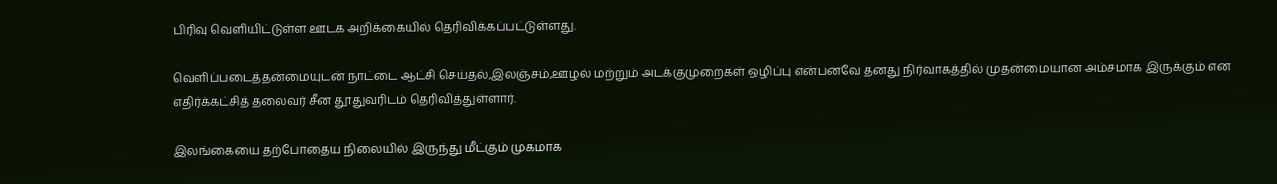பிரிவு வெளியிட்டுள்ள ஊடக அறிக்கையில் தெரிவிக்கப்பட்டுள்ளது.

வெளிப்படைத்தன்மையுடன் நாட்டை ஆட்சி செய்தல்,இலஞ்சம்,ஊழல் மற்றும் அடக்குமுறைகள் ஒழிப்பு என்பனவே தனது நிர்வாகத்தில் முதன்மையான அம்சமாக இருக்கும் என எதிர்க்கட்சித் தலைவர் சீன தூதுவரிடம் தெரிவித்துள்ளார்.

இலங்கையை தற்போதைய நிலையில் இருந்து மீட்கும் முகமாக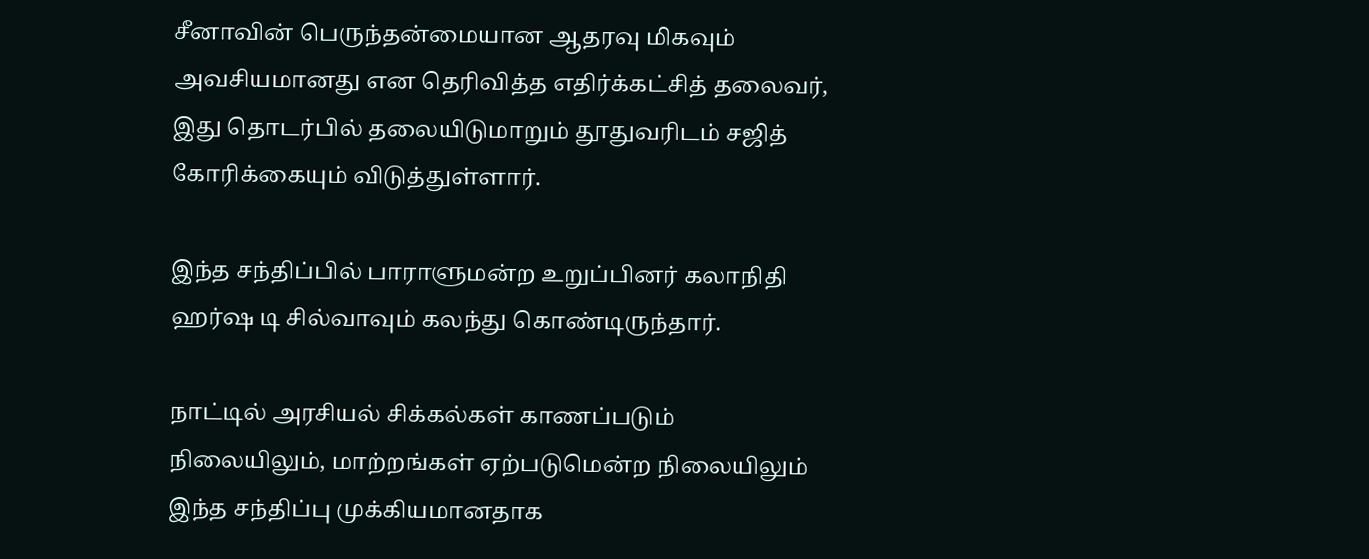சீனாவின் பெருந்தன்மையான ஆதரவு மிகவும் அவசியமானது என தெரிவித்த எதிர்க்கட்சித் தலைவர், இது தொடர்பில் தலையிடுமாறும் தூதுவரிடம் சஜித் கோரிக்கையும் விடுத்துள்ளார்.

இந்த சந்திப்பில் பாராளுமன்ற உறுப்பினர் கலாநிதி ஹர்ஷ டி சில்வாவும் கலந்து கொண்டிருந்தார்.

நாட்டில் அரசியல் சிக்கல்கள் காணப்படும் நிலையிலும், மாற்றங்கள் ஏற்படுமென்ற நிலையிலும் இந்த சந்திப்பு முக்கியமானதாக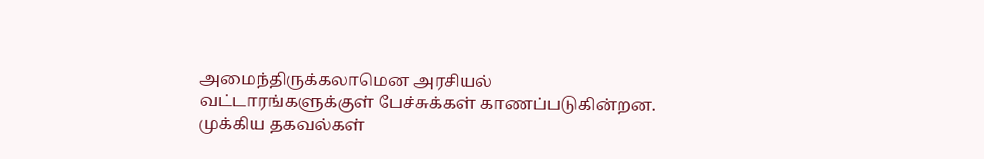அமைந்திருக்கலாமென அரசியல் வட்டாரங்களுக்குள் பேச்சுக்கள் காணப்படுகின்றன. முக்கிய தகவல்கள்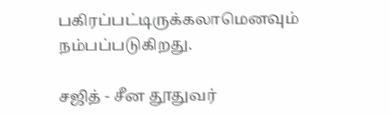பகிரப்பட்டிருக்கலாமெனவும் நம்பப்படுகிறது.

சஜித் - சீன தூதுவர்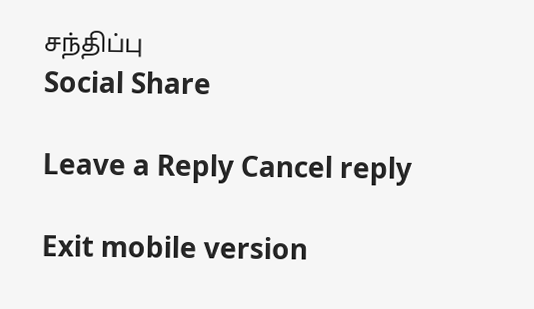சந்திப்பு
Social Share

Leave a Reply Cancel reply

Exit mobile version